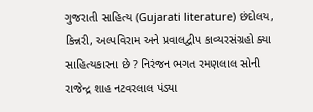ગુજરાતી સાહિત્ય (Gujarati literature) છંદોલય, કિન્નરી, અલ્પવિરામ અને પ્રવાલદ્વીપ કાવ્યરસંગ્રહો ક્યા સાહિત્યકારના છે ? નિરંજન ભગત રમણલાલ સોની રાજેન્દ્ર શાહ નટવરલાલ પંડ્યા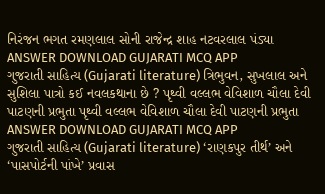નિરંજન ભગત રમણલાલ સોની રાજેન્દ્ર શાહ નટવરલાલ પંડ્યા ANSWER DOWNLOAD GUJARATI MCQ APP
ગુજરાતી સાહિત્ય (Gujarati literature) ત્રિભુવન, સુખલાલ અને સુશિલા પાત્રો કઈ નવલકથાના છે ? પૃથ્વી વલ્લભ વેવિશાળ ચૌલા દેવી પાટણની પ્રભુતા પૃથ્વી વલ્લભ વેવિશાળ ચૌલા દેવી પાટણની પ્રભુતા ANSWER DOWNLOAD GUJARATI MCQ APP
ગુજરાતી સાહિત્ય (Gujarati literature) ‘રાણકપુર તીર્થ’ અને ‘પાસપોર્ટની પાંખે’ પ્રવાસ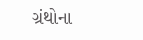ગ્રંથોના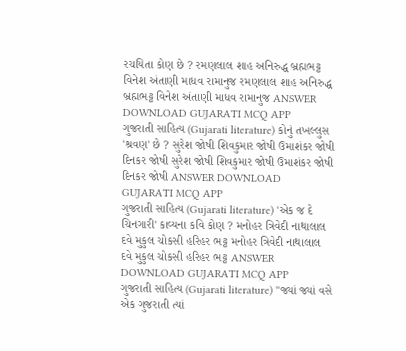રચયિતા કોણ છે ? રમણલાલ શાહ અનિરુદ્ધ બ્રહ્મભટ્ટ વિનેશ અંતાણી માધવ રામાનુજ રમણલાલ શાહ અનિરુદ્ધ બ્રહ્મભટ્ટ વિનેશ અંતાણી માધવ રામાનુજ ANSWER DOWNLOAD GUJARATI MCQ APP
ગુજરાતી સાહિત્ય (Gujarati literature) કોનું તખલ્લુસ 'શ્રવણ' છે ? સુરેશ જોષી શિવકુમાર જોષી ઉમાશંકર જોષી દિનકર જોષી સુરેશ જોષી શિવકુમાર જોષી ઉમાશંકર જોષી દિનકર જોષી ANSWER DOWNLOAD GUJARATI MCQ APP
ગુજરાતી સાહિત્ય (Gujarati literature) 'એક જ દે ચિનગારી' કાવ્યના કવિ કોણ ? મનોહર ત્રિવેદી નાથાલાલ દવે મુકુલ ચોકસી હરિહર ભટ્ટ મનોહર ત્રિવેદી નાથાલાલ દવે મુકુલ ચોકસી હરિહર ભટ્ટ ANSWER DOWNLOAD GUJARATI MCQ APP
ગુજરાતી સાહિત્ય (Gujarati literature) "જ્યાં જ્યાં વસે એક ગુજરાતી ત્યાં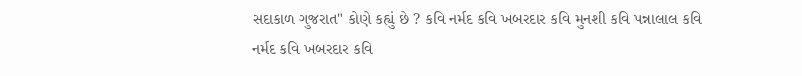સદાકાળ ગુજરાત" કોણે કહ્યું છે ? કવિ નર્મદ કવિ ખબરદાર કવિ મુનશી કવિ પન્નાલાલ કવિ નર્મદ કવિ ખબરદાર કવિ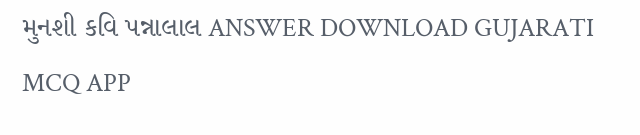મુનશી કવિ પન્નાલાલ ANSWER DOWNLOAD GUJARATI MCQ APP